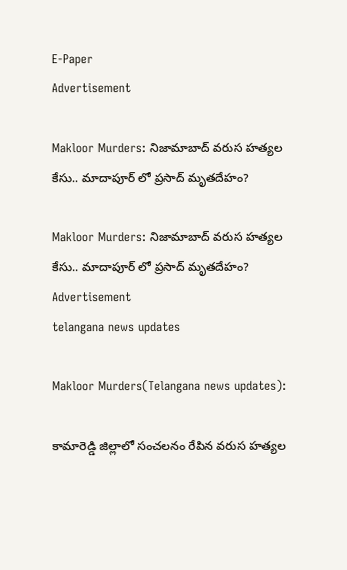E-Paper
Advertisement

Makloor Murders: నిజామాబాద్ వరుస హత్యల కేసు.. మాదాపూర్ లో ప్రసాద్ మృతదేహం?

Makloor Murders: నిజామాబాద్ వరుస హత్యల కేసు.. మాదాపూర్ లో ప్రసాద్ మృతదేహం?
Advertisement
telangana news updates

Makloor Murders(Telangana news updates):

కామారెడ్డి జిల్లాలో సంచలనం రేపిన వరుస హత్యల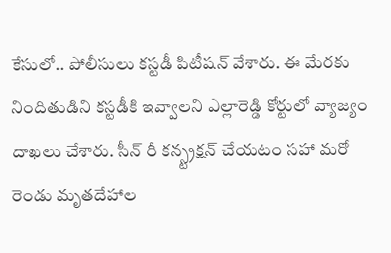కేసులో.. పోలీసులు కస్టడీ పిటీషన్‌ వేశారు. ఈ మేరకు నిందితుడిని కస్టడీకి ఇవ్వాలని ఎల్లారెడ్డి కోర్టులో వ్యాజ్యం దాఖలు చేశారు. సీన్ రీ కన్స్ట్రక్షన్ చేయటం సహా మరో రెండు మృతదేహాల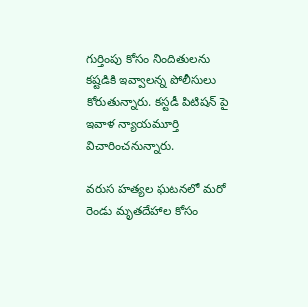గుర్తింపు కోసం నిందితులను కష్టడికి ఇవ్వాలన్న పోలీసులు కోరుతున్నారు. కస్టడీ పిటిషన్ పై ఇవాళ న్యాయమూర్తి విచారించనున్నారు.

వరుస హత్యల ఘటనలో మరో రెండు మృతదేహాల కోసం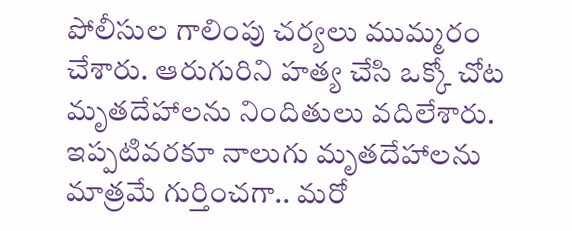పోలీసుల గాలింపు చర్యలు ముమ్మరం చేశారు. ఆరుగురిని హత్య చేసి ఒక్కో చోట మృతదేహాలను నిందితులు వదిలేశారు. ఇప్పటివరకూ నాలుగు మృతదేహాలను మాత్రమే గుర్తించగా.. మరో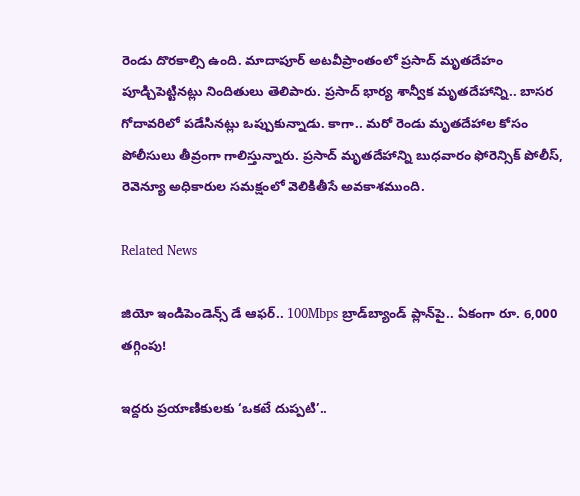రెండు దొరకాల్సి ఉంది. మాదాపూర్ అటవీప్రాంతంలో ప్రసాద్ మృతదేహం పూడ్చిపెట్టినట్లు నిందితులు తెలిపారు. ప్రసాద్ భార్య శాన్వీక మృతదేహాన్ని.. బాసర గోదావరిలో పడేసినట్లు ఒప్పుకున్నాడు. కాగా.. మరో రెండు మృతదేహాల కోసం పోలీసులు తీవ్రంగా గాలిస్తున్నారు. ప్రసాద్ మృతదేహాన్ని బుధవారం ఫోరెన్సిక్ పోలీస్, రెవెన్యూ అధికారుల సమక్షంలో వెలికితీసే అవకాశముంది.

Related News

జియో ఇండిపెండెన్స్ డే ఆఫర్.. 100Mbps బ్రాడ్‌బ్యాండ్ ప్లాన్‌పై.. ఏకంగా రూ. 6,000 తగ్గింపు!

ఇద్దరు ప్రయాణికులకు ‘ఒకటే దుప్పటి’..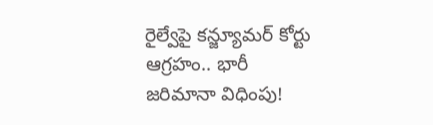రైల్వేపై కన్జ్యూమర్ కోర్టు ఆగ్రహం.. భారీ జరిమానా విధింపు!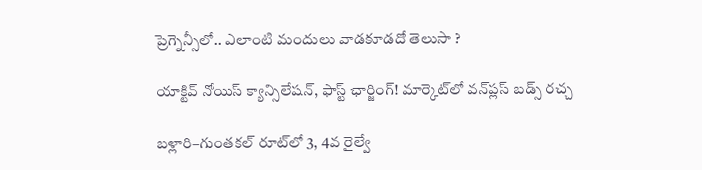ప్రెగ్నెన్సీలో.. ఎలాంటి మందులు వాడకూడదో తెలుసా ?

యాక్టివ్ నోయిస్ క్యాన్సిలేషన్, ఫాస్ట్ ఛార్జింగ్! మార్కెట్‌లో వన్‌ప్లస్ బడ్స్ రచ్చ

బళ్లారి–గుంతకల్ రూట్‌లో 3, 4వ రైల్వే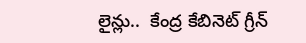లైన్లు..  కేంద్ర కేబినెట్ గ్రీన్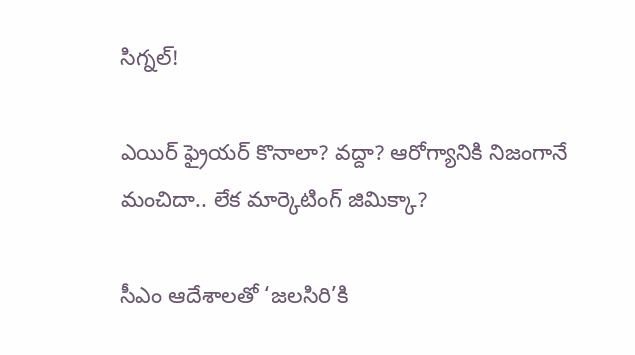సిగ్నల్!

ఎయిర్ ఫ్రైయర్ కొనాలా? వద్దా? ఆరోగ్యానికి నిజంగానే మంచిదా.. లేక మార్కెటింగ్ జిమిక్కా?

సీఎం ఆదేశాలతో ‘జలసిరి’కి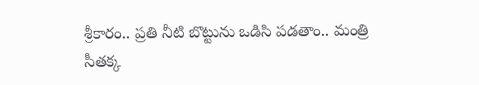శ్రీకారం.. ప్రతి నీటి బొట్టును ఒడిసి పడతాం.. మంత్రి సీతక్క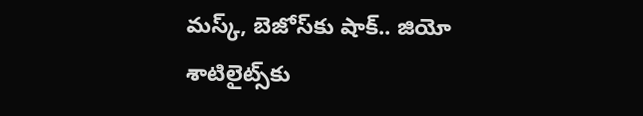మస్క్, బెజోస్‌కు షాక్.. జియో శాటిలైట్స్‌కు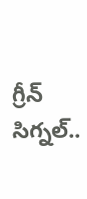గ్రీన్ సిగ్నల్..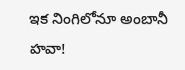ఇక నింగిలోనూ అంబానీ హవా!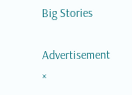Big Stories

Advertisement
×